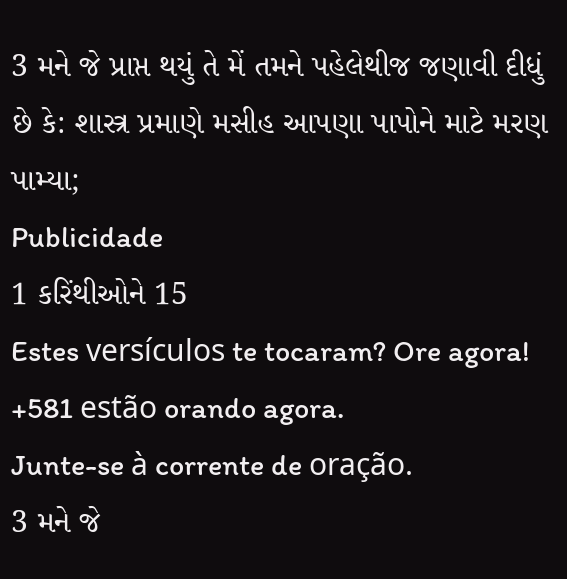3 મને જે પ્રાપ્ત થયું તે મેં તમને પહેલેથીજ જણાવી દીધું છે કે: શાસ્ત્ર પ્રમાણે મસીહ આપણા પાપોને માટે મરણ પામ્યા;
Publicidade
1 કરિંથીઓને 15
Estes versículos te tocaram? Ore agora!
+581 estão orando agora.
Junte-se à corrente de oração.
3 મને જે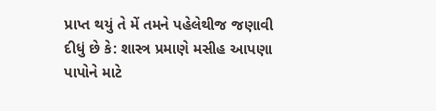પ્રાપ્ત થયું તે મેં તમને પહેલેથીજ જણાવી દીધું છે કે: શાસ્ત્ર પ્રમાણે મસીહ આપણા પાપોને માટે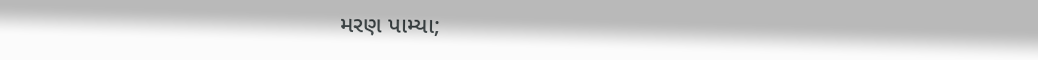મરણ પામ્યા;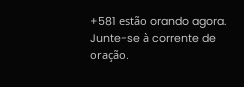+581 estão orando agora.
Junte-se à corrente de oração.